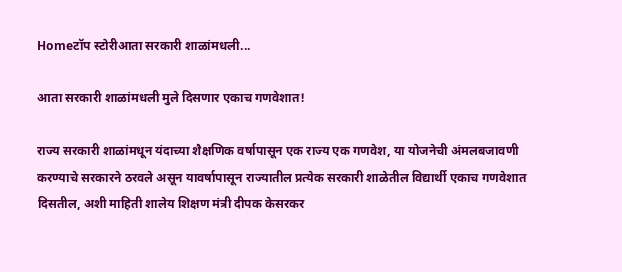Homeटॉप स्टोरीआता सरकारी शाळांमधली...

आता सरकारी शाळांमधली मुले दिसणार एकाच गणवेशात!

राज्य सरकारी शाळांमधून यंदाच्या शैक्षणिक वर्षापासून एक राज्य एक गणवेश, या योजनेची अंमलबजावणी करण्याचे सरकारने ठरवले असून यावर्षापासून राज्यातील प्रत्येक सरकारी शाळेतील विद्यार्थी एकाच गणवेशात दिसतील, अशी माहिती शालेय शिक्षण मंत्री दीपक केसरकर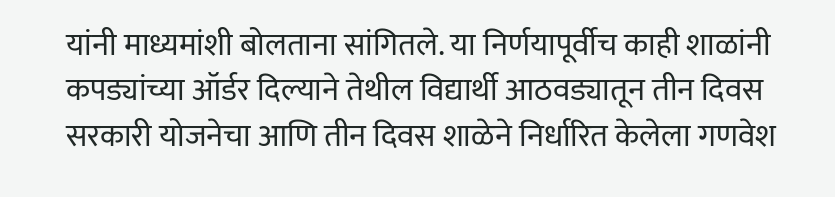यांनी माध्यमांशी बोलताना सांगितले. या निर्णयापूर्वीच काही शाळांनी कपड्यांच्या ऑर्डर दिल्याने तेथील विद्यार्थी आठवड्यातून तीन दिवस सरकारी योजनेचा आणि तीन दिवस शाळेने निर्धारित केलेला गणवेश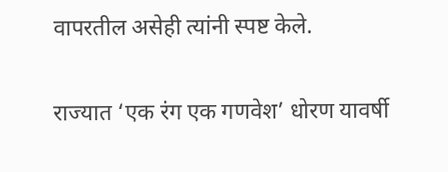वापरतील असेही त्यांनी स्पष्ट केले.

राज्यात ‘एक रंग एक गणवेश’ धोरण यावर्षी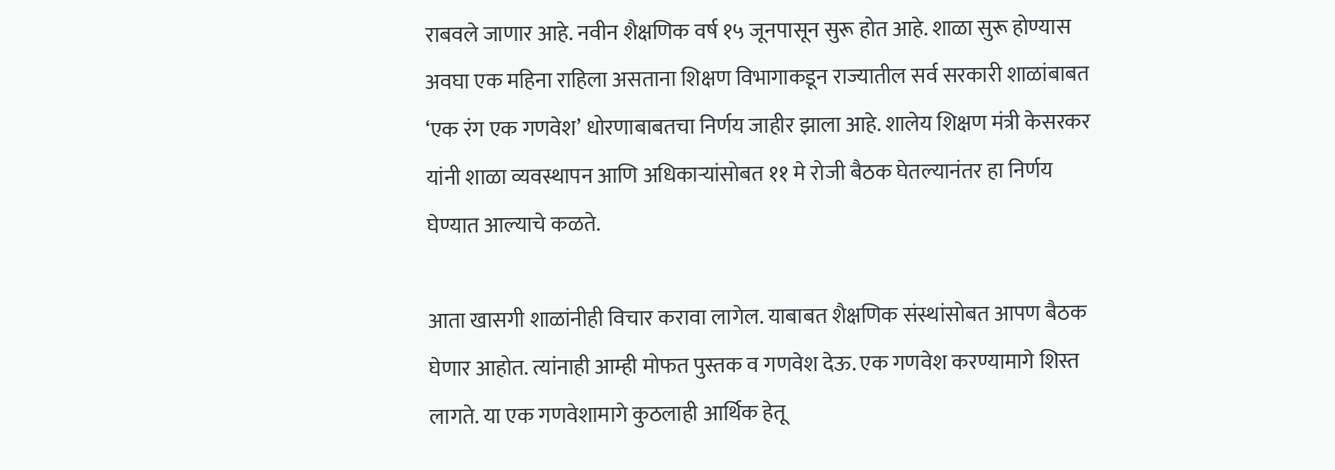राबवले जाणार आहे. नवीन शैक्षणिक वर्ष १५ जूनपासून सुरू होत आहे. शाळा सुरू होण्यास अवघा एक महिना राहिला असताना शिक्षण विभागाकडून राज्यातील सर्व सरकारी शाळांबाबत ‘एक रंग एक गणवेश’ धोरणाबाबतचा निर्णय जाहीर झाला आहे. शालेय शिक्षण मंत्री केसरकर यांनी शाळा व्यवस्थापन आणि अधिकाऱ्यांसोबत ११ मे रोजी बैठक घेतल्यानंतर हा निर्णय घेण्यात आल्याचे कळते.

आता खासगी शाळांनीही विचार करावा लागेल. याबाबत शैक्षणिक संस्थांसोबत आपण बैठक घेणार आहोत. त्यांनाही आम्ही मोफत पुस्तक व गणवेश देऊ. एक गणवेश करण्यामागे शिस्त लागते. या एक गणवेशामागे कुठलाही आर्थिक हेतू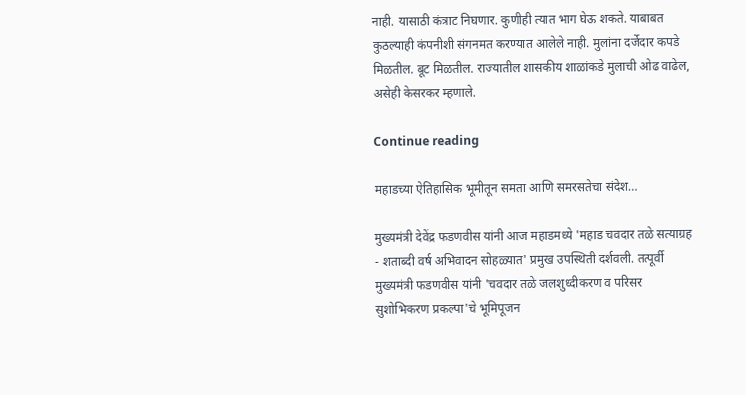नाही. यासाठी कंत्राट निघणार. कुणीही त्यात भाग घेऊ शकते. याबाबत कुठल्याही कंपनीशी संगनमत करण्यात आलेले नाही. मुलांना दर्जेदार कपडे मिळतील. बूट मिळतील. राज्यातील शासकीय शाळांकडे मुलाची ओढ वाढेल, असेही केसरकर म्हणाले.

Continue reading

महाडच्या ऐतिहासिक भूमीतून समता आणि समरसतेचा संदेश…

मुख्यमंत्री देवेंद्र फडणवीस यांनी आज महाडमध्ये 'महाड चवदार तळे सत्याग्रह - शताब्दी वर्ष अभिवादन सोहळ्यात' प्रमुख उपस्थिती दर्शवली. तत्पूर्वी मुख्यमंत्री फडणवीस यांनी 'चवदार तळे जलशुध्दीकरण व परिसर सुशोभिकरण प्रकल्पा'चे भूमिपूजन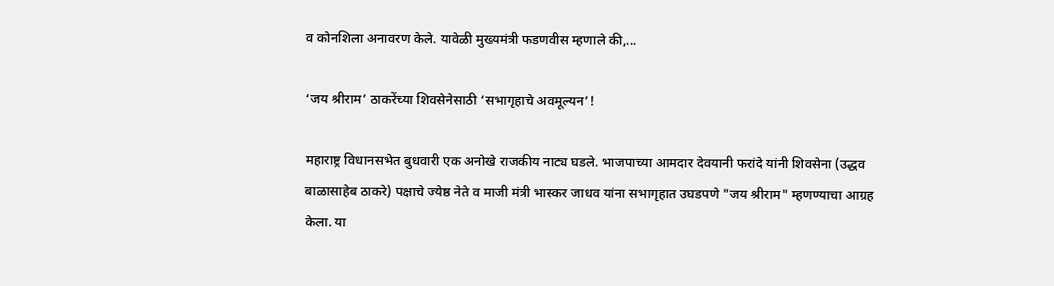व कोनशिला अनावरण केले. यावेळी मुख्यमंत्री फडणवीस म्हणाले की,...

‘जय श्रीराम’ ठाकरेंच्या शिवसेनेसाठी ‘सभागृहाचे अवमूल्यन’!

महाराष्ट्र विधानसभेत बुधवारी एक अनोखे राजकीय नाट्य घडले. भाजपाच्या आमदार देवयानी फरांदे यांनी शिवसेना (उद्धव बाळासाहेब ठाकरे) पक्षाचे ज्येष्ठ नेते व माजी मंत्री भास्कर जाधव यांना सभागृहात उघडपणे "जय श्रीराम" म्हणण्याचा आग्रह केला. या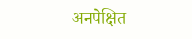अनपेक्षित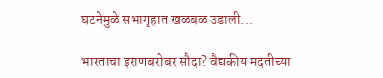घटनेमुळे सभागृहात खळबळ उडाली...

भारताचा इराणबरोबर सौदा? वैद्यकीय मदतीच्या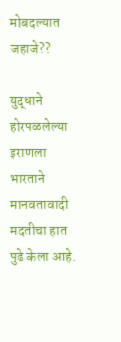मोबदल्यात जहाजे??

युद्धाने होरपळलेल्या इराणला भारताने मानवतावादी मदतीचा हात पुढे केला आहे.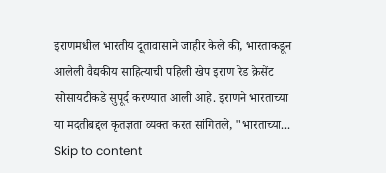इराणमधील भारतीय दूतावासाने जाहीर केले की, भारताकडून आलेली वैद्यकीय साहित्याची पहिली खेप इराण रेड क्रेसेंट सोसायटीकडे सुपूर्द करण्यात आली आहे. इराणने भारताच्या या मदतीबद्दल कृतज्ञता व्यक्त करत सांगितले, "भारताच्या...
Skip to content